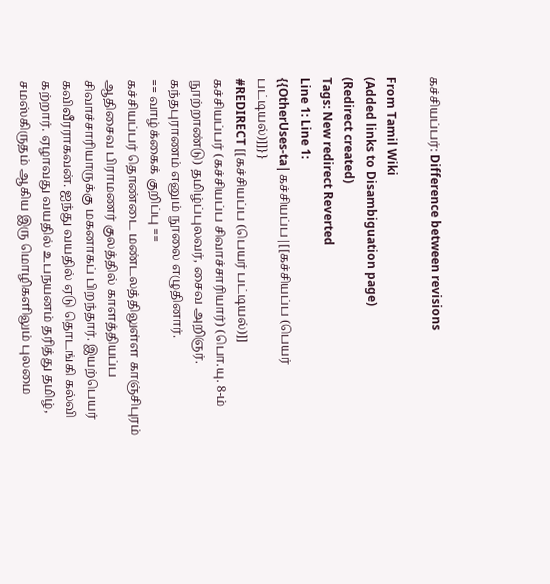கச்சியப்பர்: Difference between revisions

From Tamil Wiki
(Added links to Disambiguation page)
(Redirect created)
Tags: New redirect Reverted
Line 1: Line 1:
{{OtherUses-ta|கச்சியப்ப|[[கச்சியப்ப (பெயர் பட்டியல்)]]}}
#REDIRECT [[கச்சியப்ப (பெயர் பட்டியல்)]]
கச்சியப்பர் (கச்சியப்ப சிவாச்சாரியார்) (பொ.யு. 8-ம் நூற்றாண்டு) தமிழ்ப்புலவர், சைவ அறிஞர். கந்தபுராணம் எனும் நூலை எழுதினார்.
== வாழ்க்கைக் குறிப்பு ==
கச்சியப்பர் தொண்டை மண்டலத்திலுள்ள காஞ்சிபுரம் ஆதிசைவ பிராமணர் குலத்தில் காளத்தியப்ப சிவாச்சாரியாருக்கு மகனாகப் பிறந்தார். இயற்பெயர் கவிவீரராகவன். ஐந்து வயதில் ஏடு தொடங்கி கல்வி கற்றார். ஏழாவது வயதில் உபநயனம் தரித்து தமிழ், சமஸ்கிருதம் ஆகிய இரு மொழிகளிலும் புலமை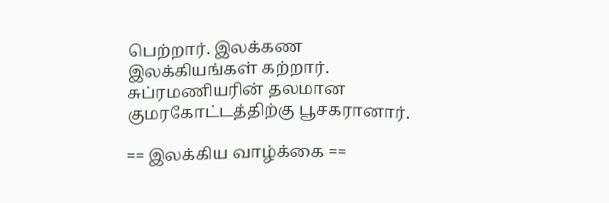பெற்றார். இலக்கண இலக்கியங்கள் கற்றார். சுப்ரமணியரின் தலமான குமரகோட்டத்திற்கு பூசகரானார்.

== இலக்கிய வாழ்க்கை ==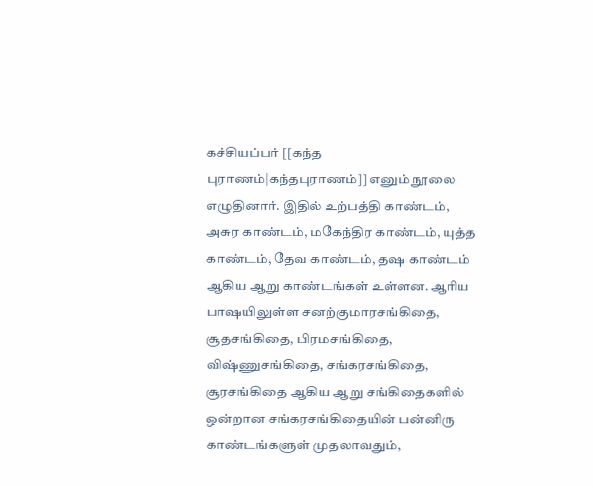கச்சியப்பர் [[கந்த புராணம்|கந்தபுராணம்]] எனும் நூலை எழுதினார். இதில் உற்பத்தி காண்டம், அசுர காண்டம், மகேந்திர காண்டம், யுத்த காண்டம், தேவ காண்டம், தஷ காண்டம் ஆகிய ஆறு காண்டங்கள் உள்ளன. ஆரிய பாஷயிலுள்ள சனற்குமாரசங்கிதை, சூதசங்கிதை, பிரமசங்கிதை, விஷ்ணுசங்கிதை, சங்கரசங்கிதை, சூரசங்கிதை ஆகிய ஆறு சங்கிதைகளில் ஒன்றான சங்கரசங்கிதையின் பன்னிரு காண்டங்களுள் முதலாவதும்,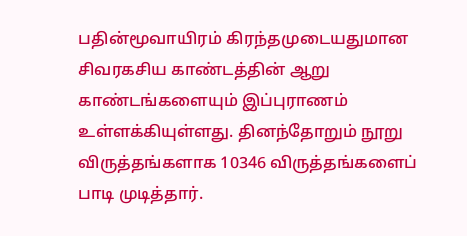பதின்மூவாயிரம் கிரந்தமுடையதுமான சிவரகசிய காண்டத்தின் ஆறு காண்டங்களையும் இப்புராணம் உள்ளக்கியுள்ளது. தினந்தோறும் நூறு விருத்தங்களாக 10346 விருத்தங்களைப் பாடி முடித்தார்.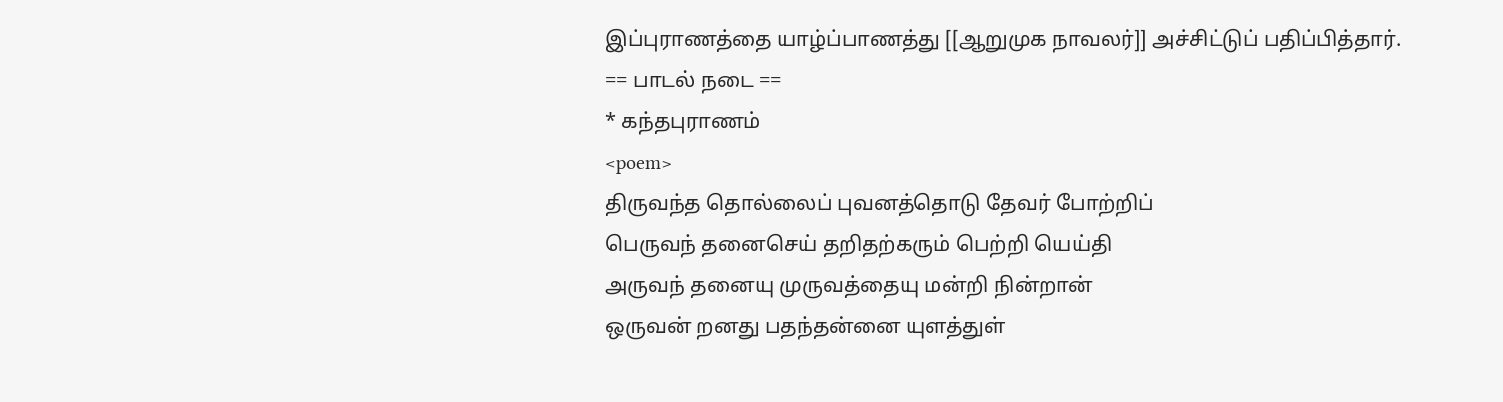இப்புராணத்தை யாழ்ப்பாணத்து [[ஆறுமுக நாவலர்]] அச்சிட்டுப் பதிப்பித்தார்.
== பாடல் நடை ==
* கந்தபுராணம்
<poem>
திருவந்த தொல்லைப் புவனத்தொடு தேவர் போற்றிப்
பெருவந் தனைசெய் தறிதற்கரும் பெற்றி யெய்தி
அருவந் தனையு முருவத்தையு மன்றி நின்றான்
ஒருவன் றனது பதந்தன்னை யுளத்துள்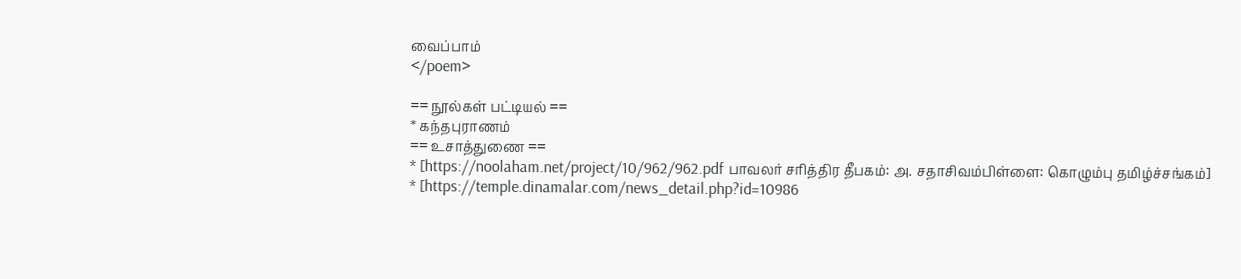வைப்பாம்
</poem>

== நூல்கள் பட்டியல் ==
* கந்தபுராணம்
== உசாத்துணை ==
* [https://noolaham.net/project/10/962/962.pdf பாவலர் சரித்திர தீபகம்: அ. சதாசிவம்பிள்ளை: கொழும்பு தமிழ்ச்சங்கம்]
* [https://temple.dinamalar.com/news_detail.php?id=10986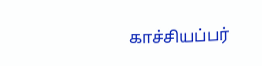காச்சியப்பர்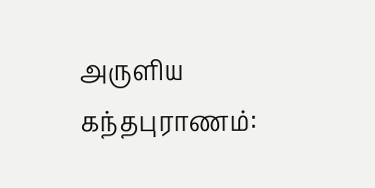அருளிய கந்தபுராணம்: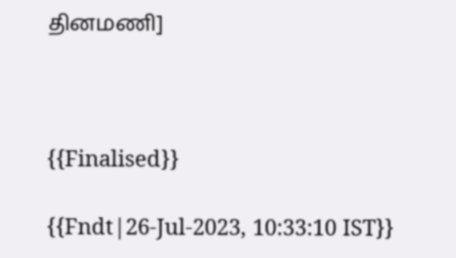தினமணி]



{{Finalised}}

{{Fndt|26-Jul-2023, 10:33:10 IST}}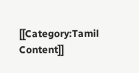[[Category:Tamil Content]]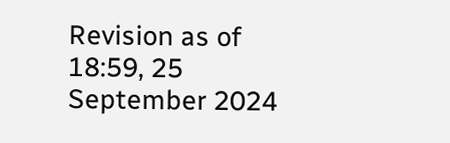Revision as of 18:59, 25 September 2024